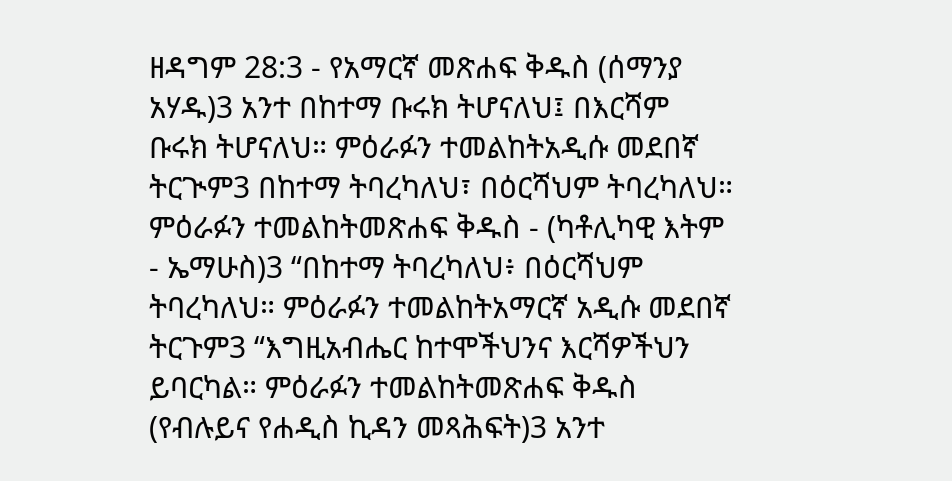ዘዳግም 28:3 - የአማርኛ መጽሐፍ ቅዱስ (ሰማንያ አሃዱ)3 አንተ በከተማ ቡሩክ ትሆናለህ፤ በእርሻም ቡሩክ ትሆናለህ። ምዕራፉን ተመልከትአዲሱ መደበኛ ትርጒም3 በከተማ ትባረካለህ፣ በዕርሻህም ትባረካለህ። ምዕራፉን ተመልከትመጽሐፍ ቅዱስ - (ካቶሊካዊ እትም - ኤማሁስ)3 “በከተማ ትባረካለህ፥ በዕርሻህም ትባረካለህ። ምዕራፉን ተመልከትአማርኛ አዲሱ መደበኛ ትርጉም3 “እግዚአብሔር ከተሞችህንና እርሻዎችህን ይባርካል። ምዕራፉን ተመልከትመጽሐፍ ቅዱስ (የብሉይና የሐዲስ ኪዳን መጻሕፍት)3 አንተ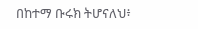በከተማ ቡሩክ ትሆናለህ፥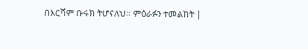በእርሻም ቡሩክ ትሆናለህ። ምዕራፉን ተመልከት |